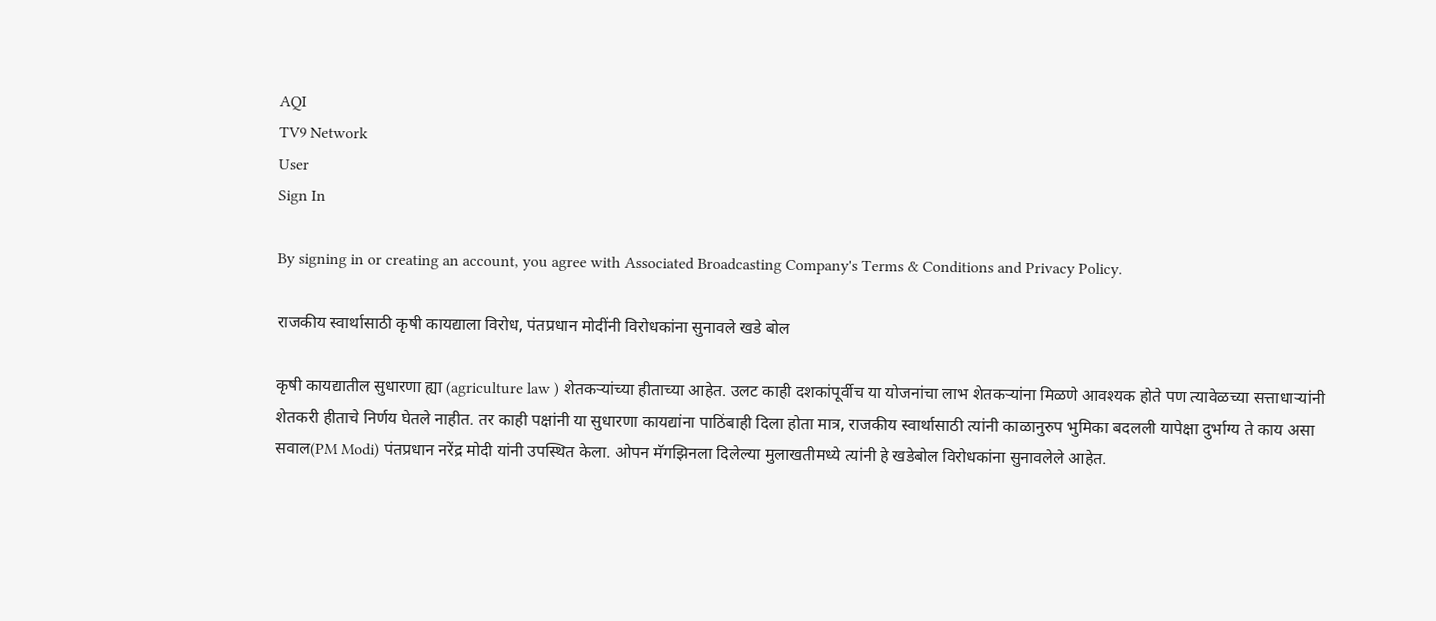AQI
TV9 Network
User
Sign In

By signing in or creating an account, you agree with Associated Broadcasting Company's Terms & Conditions and Privacy Policy.

राजकीय स्वार्थासाठी कृषी कायद्याला विरोध, पंतप्रधान मोदींनी विरोधकांना सुनावले खडे बोल

कृषी कायद्यातील सुधारणा ह्या (agriculture law ) शेतकऱ्यांच्या हीताच्या आहेत. उलट काही दशकांपूर्वीच या योजनांचा लाभ शेतकऱ्यांना मिळणे आवश्यक होते पण त्यावेळच्या सत्ताधाऱ्यांनी शेतकरी हीताचे निर्णय घेतले नाहीत. तर काही पक्षांनी या सुधारणा कायद्यांना पाठिंबाही दिला होता मात्र, राजकीय स्वार्थासाठी त्यांनी काळानुरुप भुमिका बदलली यापेक्षा दुर्भाग्य ते काय असा सवाल(PM Modi) पंतप्रधान नरेंद्र मोदी यांनी उपस्थित केला. ओपन मॅगझिनला दिलेल्या मुलाखतीमध्ये त्यांनी हे खडेबोल विरोधकांना सुनावलेले आहेत.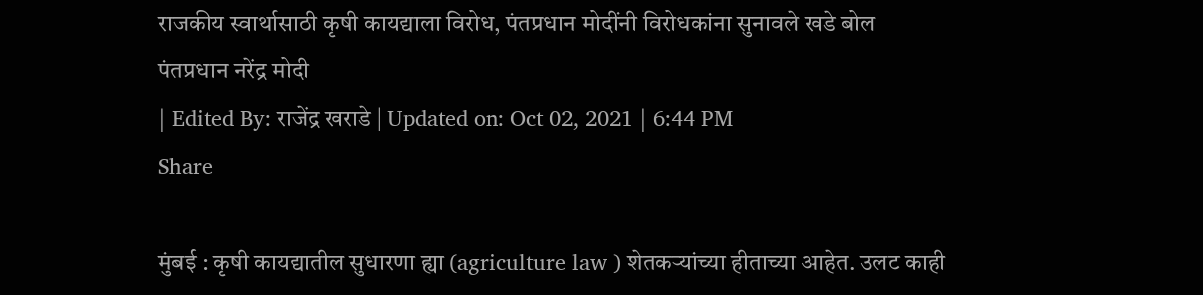राजकीय स्वार्थासाठी कृषी कायद्याला विरोध, पंतप्रधान मोदींनी विरोधकांना सुनावले खडे बोल
पंतप्रधान नरेंद्र मोदी
| Edited By: राजेंद्र खराडे | Updated on: Oct 02, 2021 | 6:44 PM
Share

मुंबई : कृषी कायद्यातील सुधारणा ह्या (agriculture law ) शेतकऱ्यांच्या हीताच्या आहेत. उलट काही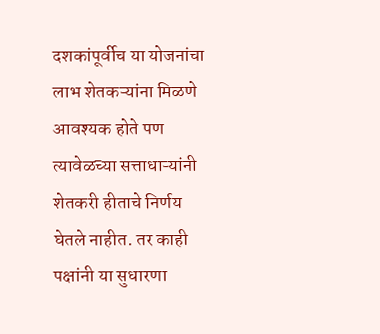दशकांपूर्वीच या योजनांचा लाभ शेतकऱ्यांना मिळणे आवश्यक होते पण त्यावेळच्या सत्ताधाऱ्यांनी शेतकरी हीताचे निर्णय घेतले नाहीत. तर काही पक्षांनी या सुधारणा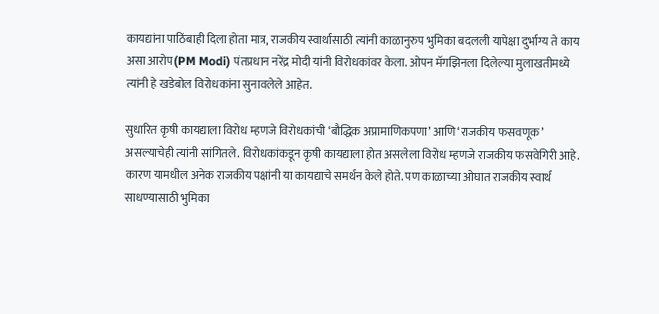कायद्यांना पाठिंबाही दिला होता मात्र, राजकीय स्वार्थासाठी त्यांनी काळानुरुप भुमिका बदलली यापेक्षा दुर्भाग्य ते काय असा आरोप(PM Modi) पंतप्रधान नरेंद्र मोदी यांनी विरोधकांवर केला. ओपन मॅगझिनला दिलेल्या मुलाखतीमध्ये त्यांनी हे खडेबोल विरोधकांना सुनावलेले आहेत.

सुधारित कृषी कायद्याला विरोध म्हणजे विरोधकांची ‘बौद्धिक अप्रामाणिकपणा’ आणि ‘राजकीय फसवणूक’ असल्याचेही त्यांनी सांगितले. विरोधकांकडून कृषी कायद्याला होत असलेला विरोध म्हणजे राजकीय फसवेगिरी आहे. कारण यामधील अनेक राजकीय पक्षांनी या कायद्याचे समर्थन केले होते. पण काळाच्या ओघात राजकीय स्वार्थ साधण्यासाठी भुमिका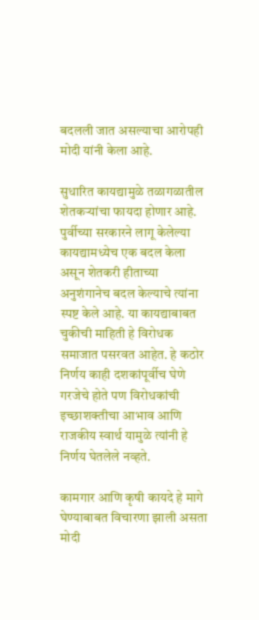बदलली जात असल्याचा आरोपही मोदी यांनी केला आहे.

सुधारित कायद्यामुळे तळागळातील शेतकऱ्यांचा फायदा होणार आहे. पुर्वीच्या सरकारने लागू केलेल्या कायद्यामध्येच एक बदल केला असून शेतकरी हीताच्या अनुशंगानेच बदल केल्याचे त्यांना स्पष्ट केले आहे. या कायद्याबाबत चुकीची माहिती हे विरोधक समाजात पसरवत आहेत. हे कठोर निर्णय काही दशकांपूर्वीच घेणे गरजेचे होते पण विरोधकांची इच्छाशक्तीचा आभाव आणि राजकीय स्वार्थ यामुळे त्यांनी हे निर्णय घेतलेले नव्हते.

कामगार आणि कृषी कायदे हे मागे घेण्याबाबत विचारणा झाली असता मोदी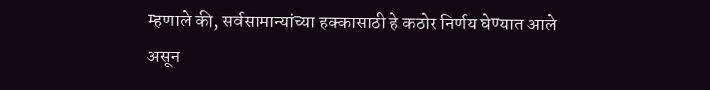म्हणाले की, सर्वसामान्यांच्या हक्कासाठी हे कठोर निर्णय घेण्यात आले असून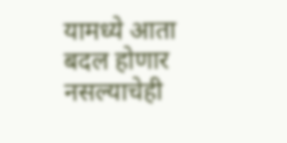यामध्ये आता बदल होणार नसल्याचेही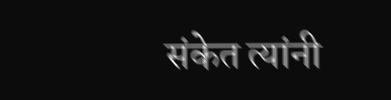संकेत त्यांनी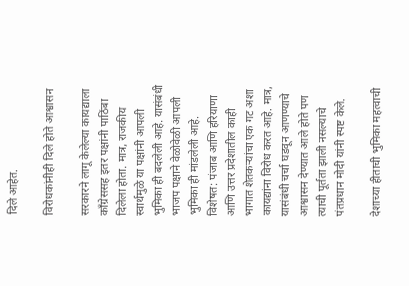दिले आहेत.

विरोधकांनीही दिले होते आश्वासन

सरकारने लागू केलेल्या कायद्याला काँग्रेससह इतर पक्षांनी पाठिंबा दिलेला होता. मात्र, राजकीय स्वार्थमुळे या पक्षांनी आपली भुमिका ही बदलेली आहे. यासंबंधी भाजप पक्षाने वेळोवेळी आपली भुमिका ही मांडलेली आहे. विशेषत: पंजाब आणि हरियाणा आणि उत्तर प्रदेशातील काही भागात शेतकऱ्यांचा एक गट अशा कायद्यांना विरोध करत आहे. मात्र, यासंबंधी चर्चा घडवून आणण्याचे आश्वासन देण्यात आले होते पण त्याची पूर्तता झाली नसल्याचे पंतप्रधान मोदी यांनी स्पष्ट केले.

देशाच्या हीताची भुमिका महत्वाची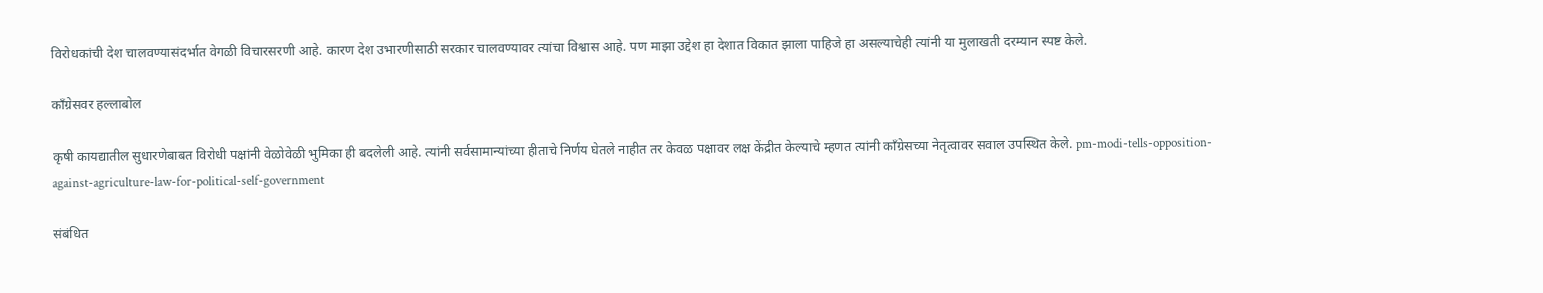विरोधकांची देश चालवण्यासंदर्भात वेगळी विचारसरणी आहे. कारण देश उभारणीसाठी सरकार चालवण्यावर त्यांचा विश्वास आहे. पण माझा उद्देश हा देशात विकात झाला पाहिजे हा असल्याचेही त्यांनी या मुलाखती दरम्यान स्पष्ट केले.

काँग्रेसवर हल्लाबोल

कृषी कायद्यातील सुधारणेबाबत विरोधी पक्षांनी वेळोवेळी भुमिका ही बदलेली आहे. त्यांनी सर्वसामान्यांच्या हीताचे निर्णय घेतले नाहीत तर केवळ पक्षावर लक्ष केंद्रीत केल्याचे म्हणत त्यांनी काँग्रेसच्या नेतृत्वावर सवाल उपस्थित केले. pm-modi-tells-opposition-against-agriculture-law-for-political-self-government

संबंधित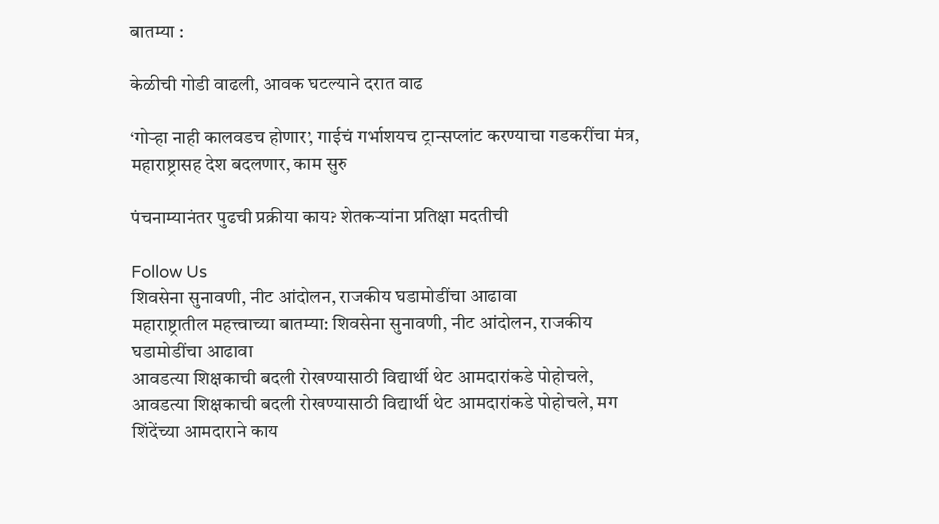बातम्या :

केळीची गोडी वाढली, आवक घटल्याने दरात वाढ

‘गोऱ्हा नाही कालवडच होणार’, गाईचं गर्भाशयच ट्रान्सप्लांट करण्याचा गडकरींचा मंत्र, महाराष्ट्रासह देश बदलणार, काम सुरु

पंचनाम्यानंतर पुढची प्रक्रीया काय? शेतकऱ्यांना प्रतिक्षा मदतीची

Follow Us
शिवसेना सुनावणी, नीट आंदोलन, राजकीय घडामोडींचा आढावा
महाराष्ट्रातील महत्त्वाच्या बातम्या: शिवसेना सुनावणी, नीट आंदोलन, राजकीय घडामोडींचा आढावा
आवडत्या शिक्षकाची बदली रोखण्यासाठी विद्यार्थी थेट आमदारांकडे पोहोचले,
आवडत्या शिक्षकाची बदली रोखण्यासाठी विद्यार्थी थेट आमदारांकडे पोहोचले, मग शिंदेंच्या आमदाराने काय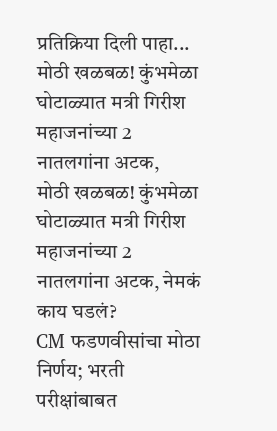प्रतिक्रिया दिली पाहा...
मोठी खळबळ! कुंभमेळा घोटाळ्यात मत्री गिरीश महाजनांच्या 2 नातलगांना अटक,
मोठी खळबळ! कुंभमेळा घोटाळ्यात मत्री गिरीश महाजनांच्या 2 नातलगांना अटक, नेमकं काय घडलं?
CM फडणवीसांचा मोठा निर्णय; भरती परीक्षांबाबत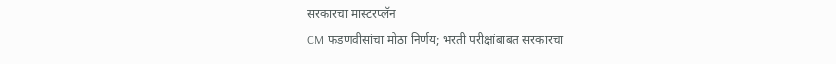सरकारचा मास्टरप्लॅन
CM फडणवीसांचा मोठा निर्णय; भरती परीक्षांबाबत सरकारचा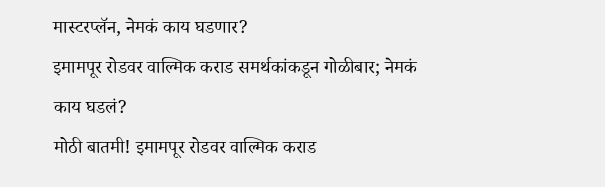मास्टरप्लॅन, नेमकं काय घडणार?
इमामपूर रोडवर वाल्मिक कराड समर्थकांकडून गोळीबार; नेमकं काय घडलं?
मोठी बातमी! इमामपूर रोडवर वाल्मिक कराड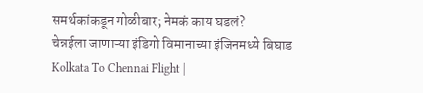समर्थकांकडून गोळीबार; नेमकं काय घडलं?
चेन्नईला जाणाऱ्या इंडिगो विमानाच्या इंजिनमध्ये बिघाड
Kolkata To Chennai Flight |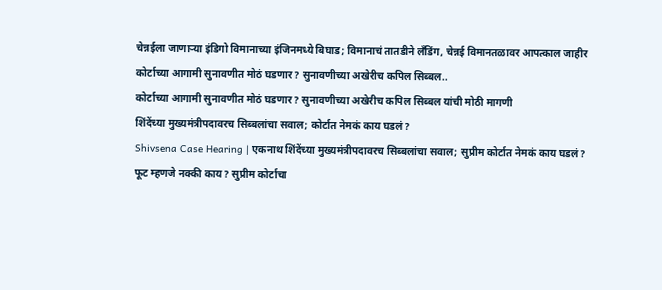चेन्नईला जाणाऱ्या इंडिगो विमानाच्या इंजिनमध्ये बिघाड; विमानाचं तातडीने लँडिंग, चेन्नई विमानतळावर आपत्काल जाहीर
कोर्टाच्या आगामी सुनावणीत मोठं घडणार? सुनावणीच्या अखेरीच कपिल सिब्बल..
कोर्टाच्या आगामी सुनावणीत मोठं घडणार? सुनावणीच्या अखेरीच कपिल सिब्बल यांची मोठी मागणी
शिंदेंच्या मुख्यमंत्रीपदावरच सिब्बलांचा सवाल; कोर्टात नेमकं काय घडलं?
Shivsena Case Hearing | एकनाथ शिंदेंच्या मुख्यमंत्रीपदावरच सिब्बलांचा सवाल; सुप्रीम कोर्टात नेमकं काय घडलं?
फूट म्हणजे नक्की काय? सुप्रीम कोर्टाचा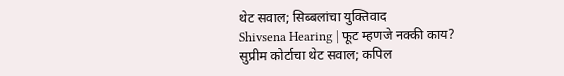थेट सवाल; सिब्बलांचा युक्तिवाद
Shivsena Hearing | फूट म्हणजे नक्की काय? सुप्रीम कोर्टाचा थेट सवाल; कपिल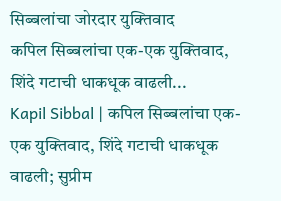सिब्बलांचा जोरदार युक्तिवाद
कपिल सिब्बलांचा एक-एक युक्तिवाद, शिंदे गटाची धाकधूक वाढली...
Kapil Sibbal | कपिल सिब्बलांचा एक-एक युक्तिवाद, शिंदे गटाची धाकधूक वाढली; सुप्रीम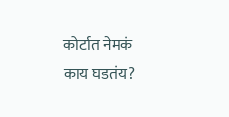कोर्टात नेमकं काय घडतंय?